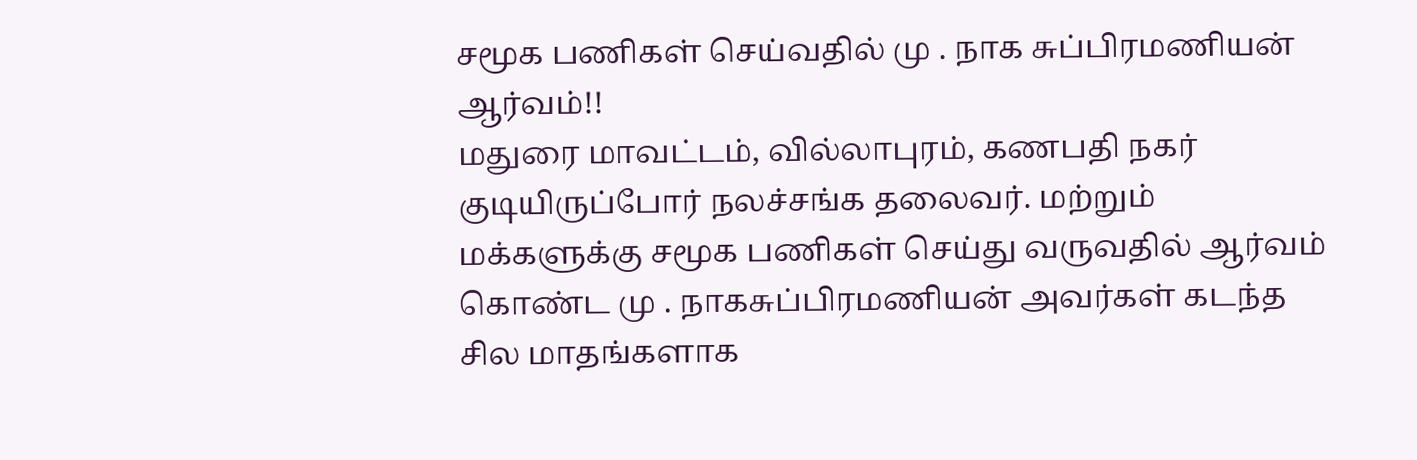சமூக பணிகள் செய்வதில் மு . நாக சுப்பிரமணியன் ஆர்வம்!!
மதுரை மாவட்டம், வில்லாபுரம், கணபதி நகர் குடியிருப்போர் நலச்சங்க தலைவர். மற்றும் மக்களுக்கு சமூக பணிகள் செய்து வருவதில் ஆர்வம் கொண்ட மு . நாகசுப்பிரமணியன் அவர்கள் கடந்த சில மாதங்களாக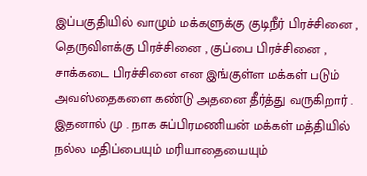இப்பகுதியில் வாழும் மக்களுக்கு குடிநீர் பிரச்சினை , தெருவிளக்கு பிரச்சினை , குப்பை பிரச்சினை , சாக்கடை பிரச்சினை என இங்குள்ள மக்கள் படும் அவஸ்தைகளை கண்டு அதனை தீர்த்து வருகிறார் . இதனால் மு . நாக சுப்பிரமணியன் மக்கள் மத்தியில் நல்ல மதிப்பையும் மரியாதையையும்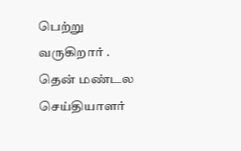பெற்று வருகிறார் .
தென் மண்டல செய்தியாளர்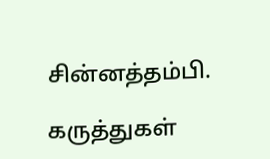சின்னத்தம்பி.

கருத்துகள்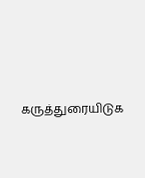கருத்துரையிடுக